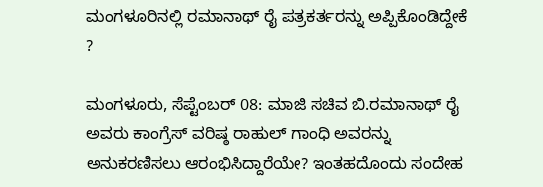ಮಂಗಳೂರಿನಲ್ಲಿ ರಮಾನಾಥ್ ರೈ ಪತ್ರಕರ್ತರನ್ನು ಅಪ್ಪಿಕೊಂಡಿದ್ದೇಕೆ ?

ಮಂಗಳೂರು, ಸೆಪ್ಟೆಂಬರ್ 08: ಮಾಜಿ ಸಚಿವ ಬಿ.ರಮಾನಾಥ್ ರೈ ಅವರು ಕಾಂಗ್ರೆಸ್ ವರಿಷ್ಠ ರಾಹುಲ್ ಗಾಂಧಿ ಅವರನ್ನು ಅನುಕರಣಿಸಲು ಆರಂಭಿಸಿದ್ದಾರೆಯೇ? ಇಂತಹದೊಂದು ಸಂದೇಹ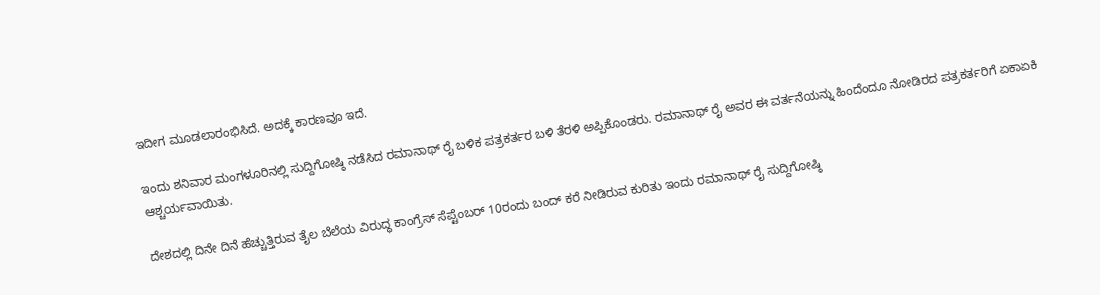ಇದೀಗ ಮೂಡಲಾರಂಭಿಸಿದೆ. ಅದಕ್ಕೆ ಕಾರಣವೂ ಇದೆ.

ಇಂದು ಶನಿವಾರ ಮಂಗಳೂರಿನಲ್ಲಿ ಸುದ್ದಿಗೋಷ್ಠಿ ನಡೆಸಿದ ರಮಾನಾಥ್ ರೈ ಬಳಿಕ ಪತ್ರಕರ್ತರ ಬಳಿ ತೆರಳಿ ಅಪ್ಪಿಕೊಂಡರು. ರಮಾನಾಥ್ ರೈ ಅವರ ಈ ವರ್ತನೆಯನ್ನು ಹಿಂದೆಂದೂ ನೋಡಿರದ ಪತ್ರಕರ್ತರಿಗೆ ಏಕಾಏಕಿ ಆಶ್ಚರ್ಯವಾಯಿತು.

ದೇಶದಲ್ಲಿ ದಿನೇ ದಿನೆ ಹೆಚ್ಚುತ್ತಿರುವ ತೈಲ ಬೆಲೆಯ ವಿರುದ್ಧ ಕಾಂಗ್ರೆಸ್ ಸೆಪ್ಟೆಂಬರ್ 10ರಂದು ಬಂದ್ ಕರೆ ನೀಡಿರುವ ಕುರಿತು ಇಂದು ರಮಾನಾಥ್ ರೈ ಸುದ್ದಿಗೋಷ್ಠಿ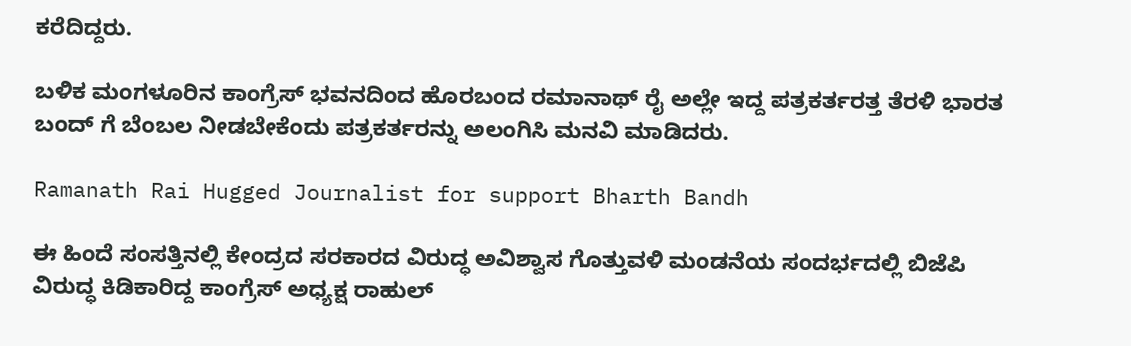ಕರೆದಿದ್ದರು.

ಬಳಿಕ ಮಂಗಳೂರಿನ ಕಾಂಗ್ರೆಸ್ ಭವನದಿಂದ ಹೊರಬಂದ ರಮಾನಾಥ್ ರೈ ಅಲ್ಲೇ ಇದ್ದ ಪತ್ರಕರ್ತರತ್ತ ತೆರಳಿ ಭಾರತ ಬಂದ್‌ ಗೆ ಬೆಂಬಲ ನೀಡಬೇಕೆಂದು ಪತ್ರಕರ್ತರನ್ನು ಅಲಂಗಿಸಿ ಮನವಿ ಮಾಡಿದರು.

Ramanath Rai Hugged Journalist for support Bharth Bandh

ಈ ಹಿಂದೆ ಸಂಸತ್ತಿನಲ್ಲಿ ಕೇಂದ್ರದ ಸರಕಾರದ ವಿರುದ್ಧ ಅವಿಶ್ವಾಸ ಗೊತ್ತುವಳಿ ಮಂಡನೆಯ ಸಂದರ್ಭದಲ್ಲಿ ಬಿಜೆಪಿ ವಿರುದ್ಧ ಕಿಡಿಕಾರಿದ್ದ ಕಾಂಗ್ರೆಸ್ ಅಧ್ಯಕ್ಷ ರಾಹುಲ್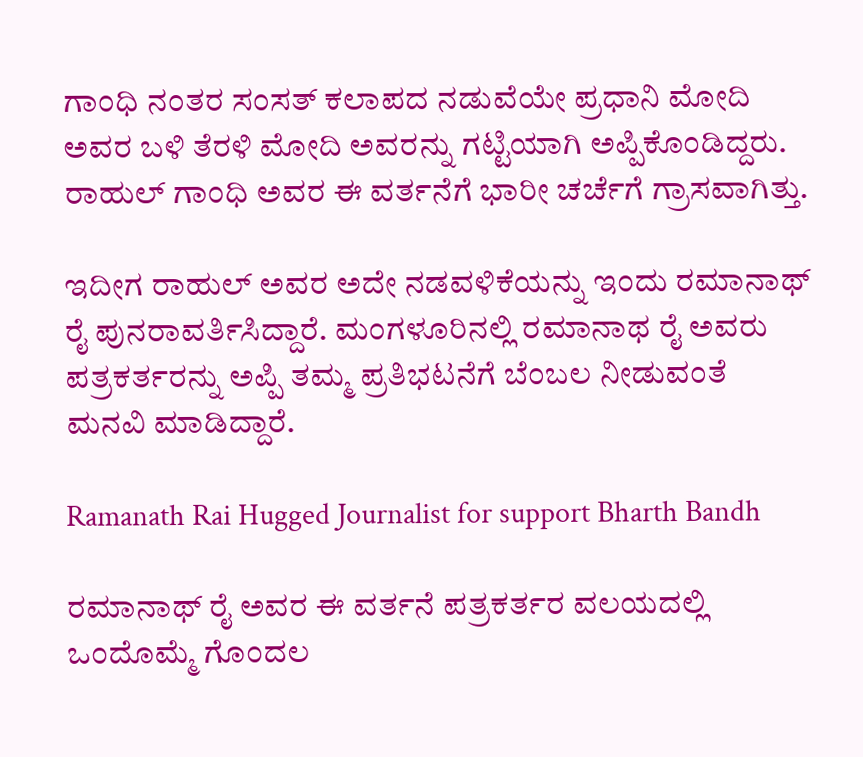ಗಾಂಧಿ ನಂತರ ಸಂಸತ್ ಕಲಾಪದ ನಡುವೆಯೇ ಪ್ರಧಾನಿ ಮೋದಿ ಅವರ ಬಳಿ ತೆರಳಿ ಮೋದಿ ಅವರನ್ನು ಗಟ್ಟಿಯಾಗಿ ಅಪ್ಪಿಕೊಂಡಿದ್ದರು. ರಾಹುಲ್ ಗಾಂಧಿ ಅವರ ಈ ವರ್ತನೆಗೆ ಭಾರೀ ಚರ್ಚೆಗೆ ಗ್ರಾಸವಾಗಿತ್ತು.

ಇದೀಗ ರಾಹುಲ್ ಅವರ ಅದೇ ನಡವಳಿಕೆಯನ್ನು ಇಂದು ರಮಾನಾಥ್ ರೈ ಪುನರಾವರ್ತಿಸಿದ್ದಾರೆ. ಮಂಗಳೂರಿನಲ್ಲಿ ರಮಾನಾಥ ರೈ ಅವರು ಪತ್ರಕರ್ತರನ್ನು ಅಪ್ಪಿ ತಮ್ಮ ಪ್ರತಿಭಟನೆಗೆ ಬೆಂಬಲ ನೀಡುವಂತೆ ಮನವಿ ಮಾಡಿದ್ದಾರೆ.

Ramanath Rai Hugged Journalist for support Bharth Bandh

ರಮಾನಾಥ್ ರೈ ಅವರ ಈ ವರ್ತನೆ ಪತ್ರಕರ್ತರ ವಲಯದಲ್ಲಿ ಒಂದೊಮ್ಮೆ ಗೊಂದಲ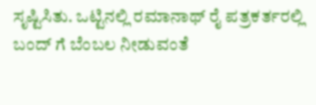ಸೃಷ್ಟಿಸಿತು. ಒಟ್ಟಿನಲ್ಲಿ ರಮಾನಾಥ್ ರೈ ಪತ್ರಕರ್ತರಲ್ಲಿ ಬಂದ್ ಗೆ ಬೆಂಬಲ ನೀಡುವಂತೆ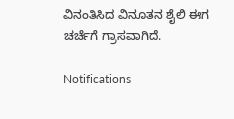ವಿನಂತಿಸಿದ ವಿನೂತನ ಶೈಲಿ ಈಗ ಚರ್ಚೆಗೆ ಗ್ರಾಸವಾಗಿದೆ.

Notifications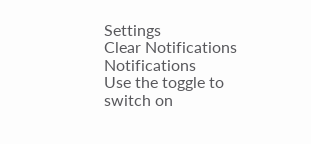Settings
Clear Notifications
Notifications
Use the toggle to switch on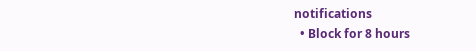notifications
  • Block for 8 hours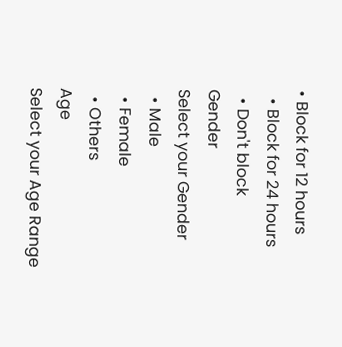• Block for 12 hours
  • Block for 24 hours
  • Don't block
Gender
Select your Gender
  • Male
  • Female
  • Others
Age
Select your Age Range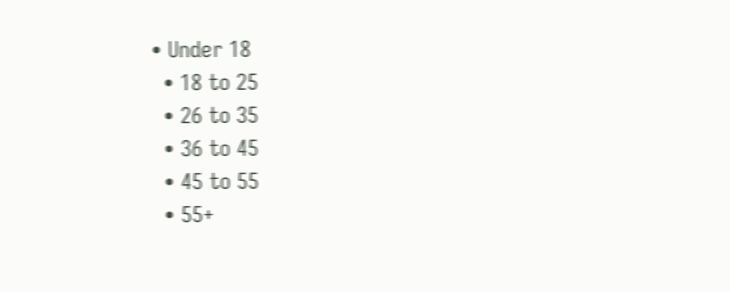• Under 18
  • 18 to 25
  • 26 to 35
  • 36 to 45
  • 45 to 55
  • 55+